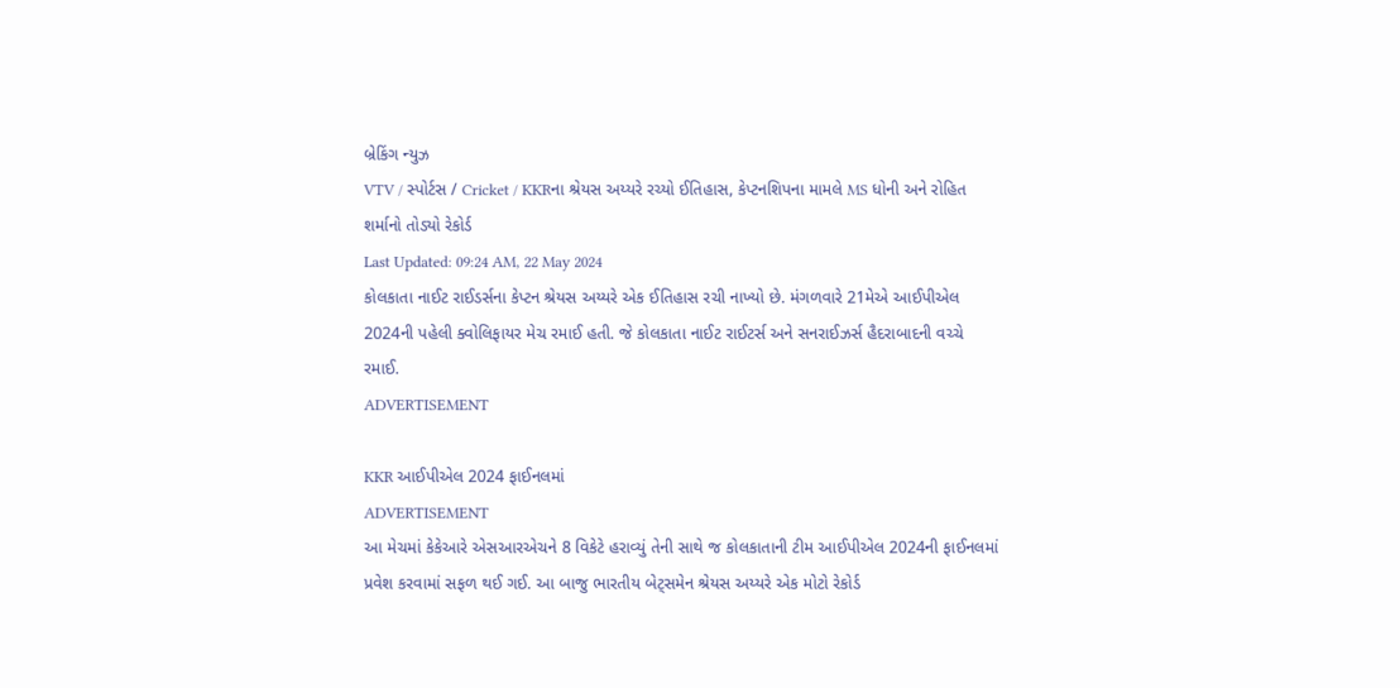બ્રેકિંગ ન્યુઝ
VTV / સ્પોર્ટસ / Cricket / KKRના શ્રેયસ અય્યરે રચ્યો ઈતિહાસ, કેપ્ટનશિપના મામલે MS ધોની અને રોહિત શર્માનો તોડ્યો રેકોર્ડ
Last Updated: 09:24 AM, 22 May 2024
કોલકાતા નાઈટ રાઈડર્સના કેપ્ટન શ્રેયસ અય્યરે એક ઈતિહાસ રચી નાખ્યો છે. મંગળવારે 21મેએ આઈપીએલ 2024ની પહેલી ક્વોલિફાયર મેચ રમાઈ હતી. જે કોલકાતા નાઈટ રાઈટર્સ અને સનરાઈઝર્સ હૈદરાબાદની વચ્ચે રમાઈ.
ADVERTISEMENT

KKR આઈપીએલ 2024 ફાઈનલમાં
ADVERTISEMENT
આ મેચમાં કેકેઆરે એસઆરએચને 8 વિકેટે હરાવ્યું તેની સાથે જ કોલકાતાની ટીમ આઈપીએલ 2024ની ફાઈનલમાં પ્રવેશ કરવામાં સફળ થઈ ગઈ. આ બાજુ ભારતીય બેટ્સમેન શ્રેયસ અય્યરે એક મોટો રેકોર્ડ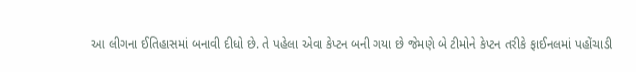આ લીગના ઈતિહાસમાં બનાવી દીધો છે. તે પહેલા એવા કેપ્ટન બની ગયા છે જેમણે બે ટીમોને કેપ્ટન તરીકે ફાઈનલમાં પહોંચાડી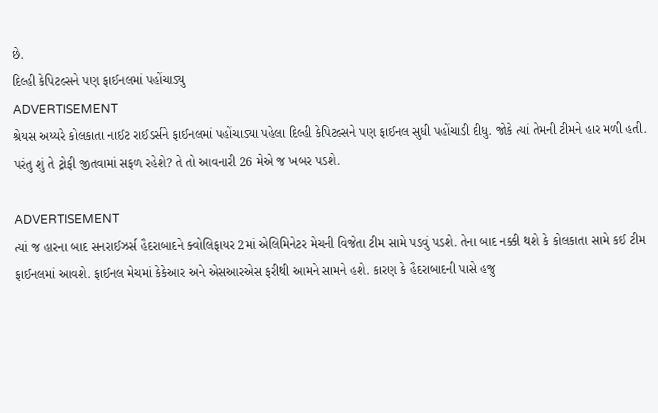છે.
દિલ્હી કેપિટલ્સને પણ ફાઈનલમાં પહોંચાડ્યુ
ADVERTISEMENT
શ્રેયસ અય્યરે કોલકાતા નાઈટ રાઈડર્સને ફાઈનલમાં પહોંચાડ્યા પહેલા દિલ્હી કેપિટલ્સને પણ ફાઈનલ સુધી પહોંચાડી દીધુ. જોકે ત્યાં તેમની ટીમને હાર મળી હતી. પરંતુ શું તે ટ્રોફી જીતવામાં સફળ રહેશે? તે તો આવનારી 26 મેએ જ ખબર પડશે.

ADVERTISEMENT
ત્યાં જ હારના બાદ સનરાઈઝર્સ હૈદરાબાદને ક્વોલિફાયર 2માં એલિમિનેટર મેચની વિજેતા ટીમ સામે પડવું પડશે. તેના બાદ નક્કી થશે કે કોલકાતા સામે કઈ ટીમ ફાઈનલમાં આવશે. ફાઈનલ મેચમાં કેકેઆર અને એસઆરએસ ફરીથી આમને સામને હશે. કારણ કે હૈદરાબાદની પાસે હજુ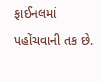ફાઈનલમાં પહોંચવાની તક છે.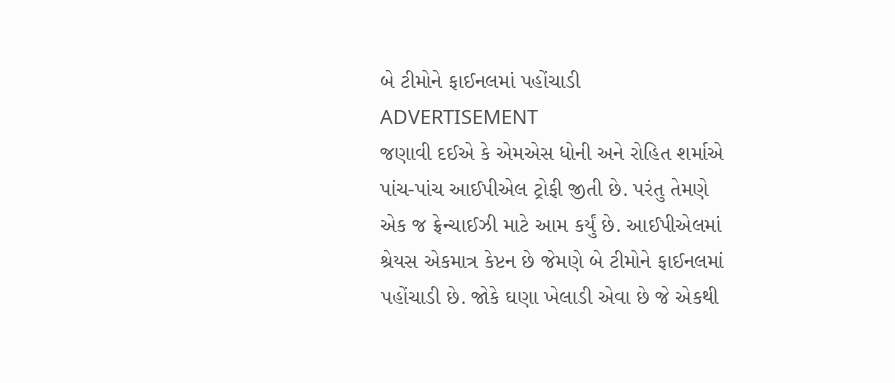બે ટીમોને ફાઈનલમાં પહોંચાડી
ADVERTISEMENT
જણાવી દઈએ કે એમએસ ધોની અને રોહિત શર્માએ પાંચ-પાંચ આઈપીએલ ટ્રોફી જીતી છે. પરંતુ તેમણે એક જ ફ્રેન્ચાઈઝી માટે આમ કર્યું છે. આઈપીએલમાં શ્રેયસ એકમાત્ર કેપ્ટન છે જેમણે બે ટીમોને ફાઈનલમાં પહોંચાડી છે. જોકે ઘણા ખેલાડી એવા છે જે એકથી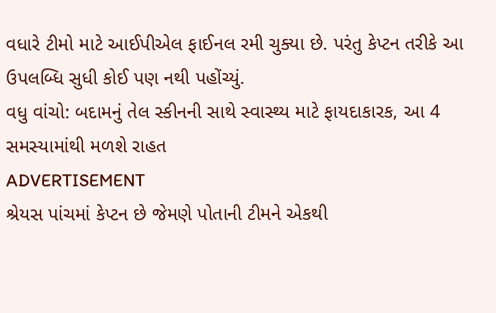વધારે ટીમો માટે આઈપીએલ ફાઈનલ રમી ચુક્યા છે. પરંતુ કેપ્ટન તરીકે આ ઉપલબ્ધિ સુધી કોઈ પણ નથી પહોંચ્યું.
વધુ વાંચો: બદામનું તેલ સ્કીનની સાથે સ્વાસ્થ્ય માટે ફાયદાકારક, આ 4 સમસ્યામાંથી મળશે રાહત
ADVERTISEMENT
શ્રેયસ પાંચમાં કેપ્ટન છે જેમણે પોતાની ટીમને એકથી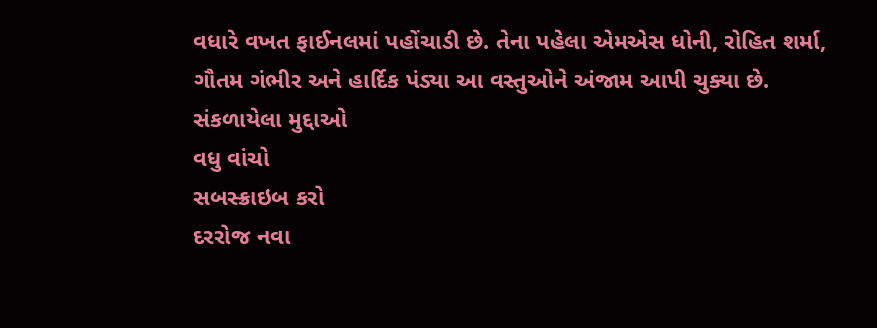વધારે વખત ફાઈનલમાં પહોંચાડી છે. તેના પહેલા એમએસ ધોની, રોહિત શર્મા, ગૌતમ ગંભીર અને હાર્દિક પંડ્યા આ વસ્તુઓને અંજામ આપી ચુક્યા છે.
સંકળાયેલા મુદ્દાઓ
વધુ વાંચો
સબસ્ક્રાઇબ કરો
દરરોજ નવા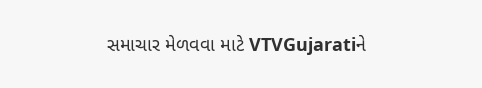સમાચાર મેળવવા માટે VTVGujaratiને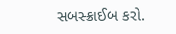સબસ્ક્રાઈબ કરો.